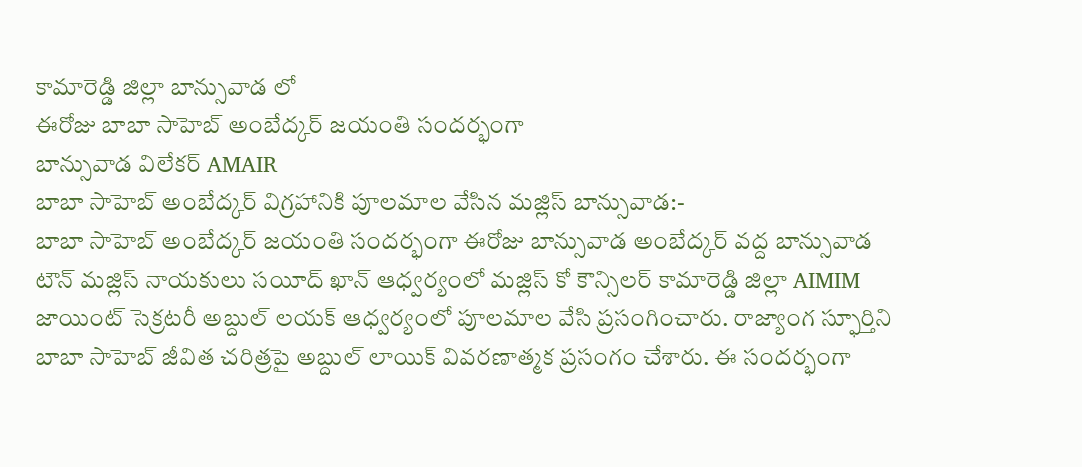కామారెడ్డి జిల్లా బాన్సువాడ లో
ఈరోజు బాబా సాహెబ్ అంబేద్కర్ జయంతి సందర్భంగా
బాన్సువాడ విలేకర్ AMAIR
బాబా సాహెబ్ అంబేద్కర్ విగ్రహానికి పూలమాల వేసిన మజ్లిస్ బాన్సువాడ:-
బాబా సాహెబ్ అంబేద్కర్ జయంతి సందర్భంగా ఈరోజు బాన్సువాడ అంబేద్కర్ వద్ద బాన్సువాడ టౌన్ మజ్లిస్ నాయకులు సయీద్ ఖాన్ ఆధ్వర్యంలో మజ్లిస్ కో కౌన్సిలర్ కామారెడ్డి జిల్లా AIMIM జాయింట్ సెక్రటరీ అబ్దుల్ లయక్ ఆధ్వర్యంలో పూలమాల వేసి ప్రసంగించారు. రాజ్యాంగ స్ఫూర్తిని బాబా సాహెబ్ జీవిత చరిత్రపై అబ్దుల్ లాయిక్ వివరణాత్మక ప్రసంగం చేశారు. ఈ సందర్భంగా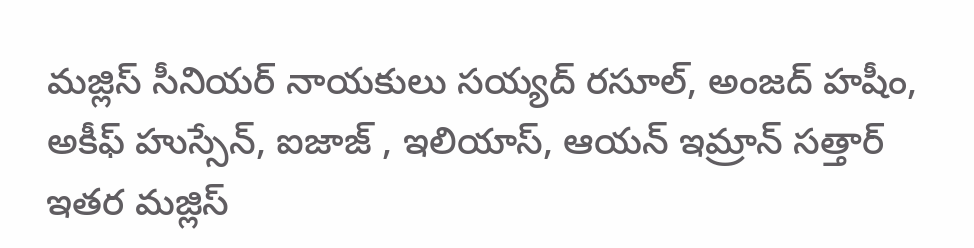మజ్లిస్ సీనియర్ నాయకులు సయ్యద్ రసూల్, అంజద్ హషీం, అకీఫ్ హుస్సేన్, ఐజాజ్ , ఇలియాస్, ఆయన్ ఇమ్రాన్ సత్తార్ ఇతర మజ్లిస్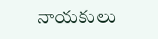నాయకులు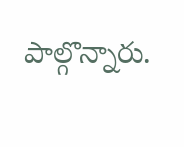పాల్గొన్నారు.